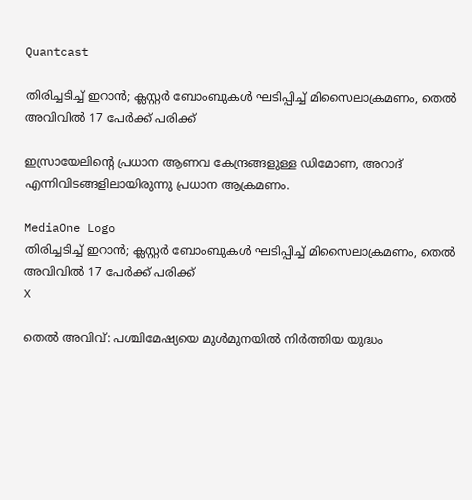Quantcast

തിരിച്ചടിച്ച് ഇറാന്‍; ക്ലസ്റ്റര്‍ ബോംബുകള്‍ ഘടിപ്പിച്ച് മിസൈലാക്രമണം, തെല്‍ അവിവില്‍ 17 പേര്‍ക്ക് പരിക്ക്‌

ഇസ്രായേലിന്റെ പ്രധാന ആണവ കേന്ദ്രങ്ങളുള്ള ഡിമോണ, അറാദ് എന്നിവിടങ്ങളിലായിരുന്നു പ്രധാന ആക്രമണം.

MediaOne Logo
തിരിച്ചടിച്ച് ഇറാന്‍; ക്ലസ്റ്റര്‍ ബോംബുകള്‍ ഘടിപ്പിച്ച് മിസൈലാക്രമണം, തെല്‍ അവിവില്‍ 17 പേര്‍ക്ക് പരിക്ക്‌
X

തെല്‍ അവിവ്: പശ്ചിമേഷ്യയെ മുള്‍മുനയില്‍ നിര്‍ത്തിയ യുദ്ധം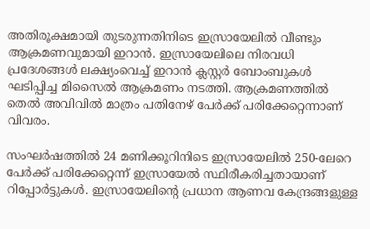അതിരൂക്ഷമായി തുടരുന്നതിനിടെ ഇസ്രായേലില്‍ വീണ്ടും ആക്രമണവുമായി ഇറാന്‍. ഇസ്രായേലിലെ നിരവധി പ്രദേശങ്ങള്‍ ലക്ഷ്യംവെച്ച് ഇറാന്‍ ക്ലസ്റ്റര്‍ ബോംബുകള്‍ ഘടിപ്പിച്ച മിസൈല്‍ ആക്രമണം നടത്തി. ആക്രമണത്തില്‍ തെല്‍ അവിവില്‍ മാത്രം പതിനേഴ് പേര്‍ക്ക് പരിക്കേറ്റെന്നാണ് വിവരം.

സംഘര്‍ഷത്തില്‍ 24 മണിക്കൂറിനിടെ ഇസ്രായേലില്‍ 250-ലേറെ പേര്‍ക്ക് പരിക്കേറ്റെന്ന് ഇസ്രായേല്‍ സ്ഥിരീകരിച്ചതായാണ് റിപ്പോര്‍ട്ടുകള്‍. ഇസ്രായേലിന്റെ പ്രധാന ആണവ കേന്ദ്രങ്ങളുള്ള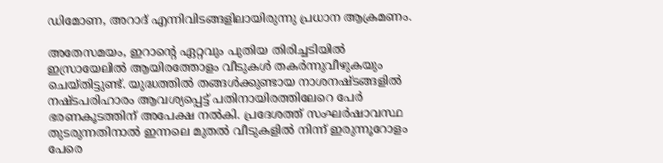ഡിമോണ, അറാദ് എന്നിവിടങ്ങളിലായിരുന്നു പ്രധാന ആക്രമണം.

അതേസമയം, ഇറാന്റെ ഏറ്റവും പുതിയ തിരിച്ചടിയില്‍ ഇസ്രായേലില്‍ ആയിരത്തോളം വീടുകള്‍ തകര്‍ന്നുവീഴുകയും ചെയ്തിട്ടുണ്ട്. യുദ്ധത്തില്‍ തങ്ങള്‍ക്കുണ്ടായ നാശനഷ്ടങ്ങളില്‍ നഷ്ടപരിഹാരം ആവശ്യപ്പെട്ട് പതിനായിരത്തിലേറെ പേര്‍ ഭരണകൂടത്തിന് അപേക്ഷ നല്‍കി. പ്രദേശത്ത് സംഘര്‍ഷാവസ്ഥ തുടരുന്നതിനാല്‍ ഇന്നലെ മുതല്‍ വീടുകളില്‍ നിന്ന് ഇരുന്നൂറോളം പേരെ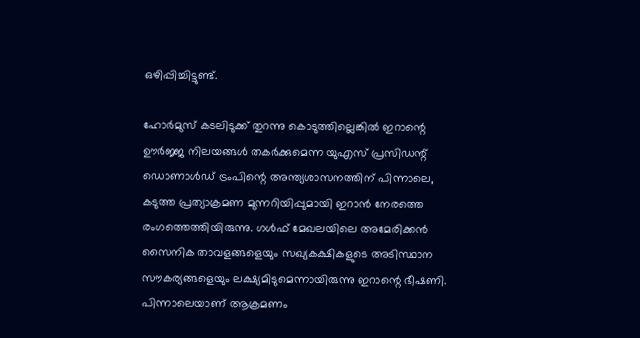ഒഴിപ്പിച്ചിട്ടുണ്ട്.

ഹോര്‍മുസ് കടലിടുക്ക് തുറന്നു കൊടുത്തില്ലെങ്കില്‍ ഇറാന്റെ ഊര്‍ജ്ജ നിലയങ്ങള്‍ തകര്‍ക്കുമെന്ന യുഎസ് പ്രസിഡന്റ് ഡൊണാള്‍ഡ് ട്രംപിന്റെ അന്ത്യശാസനത്തിന് പിന്നാലെ, കടുത്ത പ്രത്യാക്രമണ മുന്നറിയിപ്പുമായി ഇറാൻ നേരത്തെ രംഗത്തെത്തിയിരുന്നു. ഗള്‍ഫ് മേഖലയിലെ അമേരിക്കന്‍ സൈനിക താവളങ്ങളെയും സഖ്യകക്ഷികളുടെ അടിസ്ഥാന സൗകര്യങ്ങളെയും ലക്ഷ്യമിടുമെന്നായിരുന്നു ഇറാന്റെ ഭീഷണി. പിന്നാലെയാണ് ആക്രമണം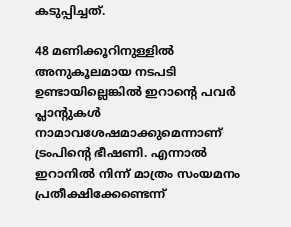കടുപ്പിച്ചത്.

48 മണിക്കൂറിനുള്ളില്‍ അനുകൂലമായ നടപടി ഉണ്ടായില്ലെങ്കില്‍ ഇറാന്റെ പവര്‍ പ്ലാന്റുകള്‍ നാമാവശേഷമാക്കുമെന്നാണ് ട്രംപിന്റെ ഭീഷണി. എന്നാല്‍ ഇറാനില്‍ നിന്ന് മാത്രം സംയമനം പ്രതീക്ഷിക്കേണ്ടെന്ന്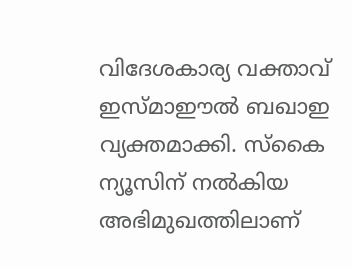വിദേശകാര്യ വക്താവ് ഇസ്മാഈല്‍ ബഖാഇ വ്യക്തമാക്കി. സ്‌കൈ ന്യൂസിന് നല്‍കിയ അഭിമുഖത്തിലാണ്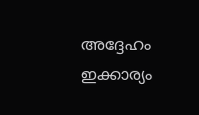അദ്ദേഹം ഇക്കാര്യം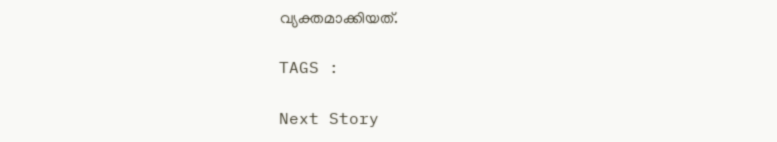വ്യക്തമാക്കിയത്.

TAGS :

Next Story